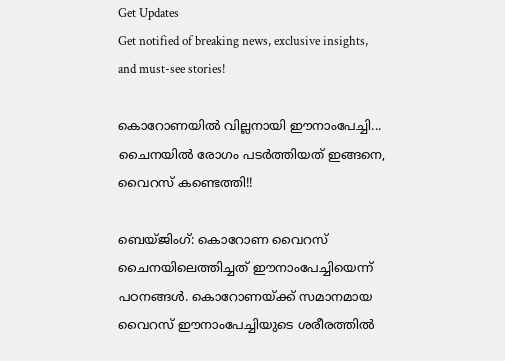Get Updates
Get notified of breaking news, exclusive insights, and must-see stories!

കൊറോണയില്‍ വില്ലനായി ഈനാംപേച്ചി... ചൈനയില്‍ രോഗം പടര്‍ത്തിയത് ഇങ്ങനെ, വൈറസ് കണ്ടെത്തി!!

ബെയ്ജിംഗ്: കൊറോണ വൈറസ് ചൈനയിലെത്തിച്ചത് ഈനാംപേച്ചിയെന്ന് പഠനങ്ങള്‍. കൊറോണയ്ക്ക് സമാനമായ വൈറസ് ഈനാംപേച്ചിയുടെ ശരീരത്തില്‍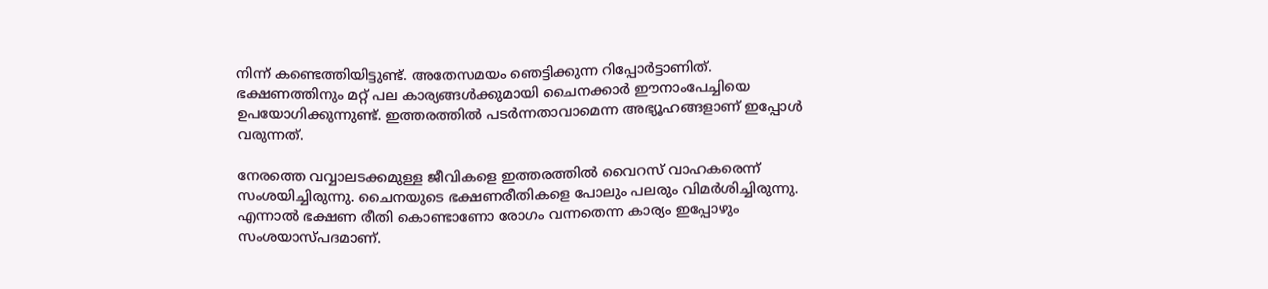നിന്ന് കണ്ടെത്തിയിട്ടുണ്ട്. അതേസമയം ഞെട്ടിക്കുന്ന റിപ്പോര്‍ട്ടാണിത്. ഭക്ഷണത്തിനും മറ്റ് പല കാര്യങ്ങള്‍ക്കുമായി ചൈനക്കാര്‍ ഈനാംപേച്ചിയെ ഉപയോഗിക്കുന്നുണ്ട്. ഇത്തരത്തില്‍ പടര്‍ന്നതാവാമെന്ന അഭ്യൂഹങ്ങളാണ് ഇപ്പോള്‍ വരുന്നത്.

നേരത്തെ വവ്വാലടക്കമുള്ള ജീവികളെ ഇത്തരത്തില്‍ വൈറസ് വാഹകരെന്ന് സംശയിച്ചിരുന്നു. ചൈനയുടെ ഭക്ഷണരീതികളെ പോലും പലരും വിമര്‍ശിച്ചിരുന്നു. എന്നാല്‍ ഭക്ഷണ രീതി കൊണ്ടാണോ രോഗം വന്നതെന്ന കാര്യം ഇപ്പോഴും സംശയാസ്പദമാണ്.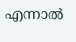എന്നാല്‍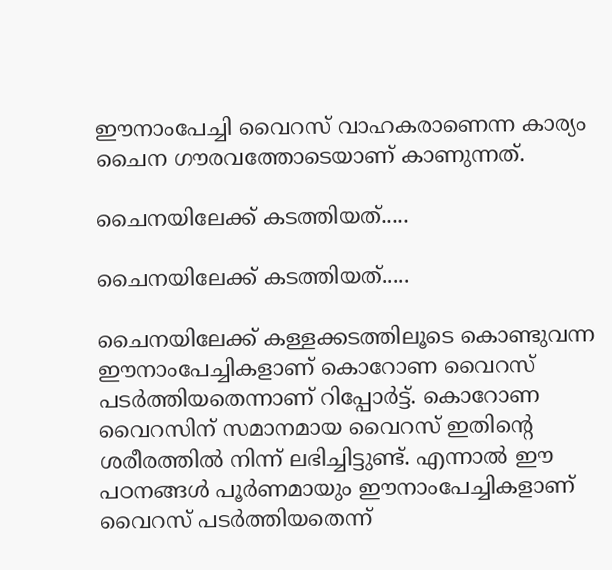ഈനാംപേച്ചി വൈറസ് വാഹകരാണെന്ന കാര്യം ചൈന ഗൗരവത്തോടെയാണ് കാണുന്നത്.

ചൈനയിലേക്ക് കടത്തിയത്.....

ചൈനയിലേക്ക് കടത്തിയത്.....

ചൈനയിലേക്ക് കള്ളക്കടത്തിലൂടെ കൊണ്ടുവന്ന ഈനാംപേച്ചികളാണ് കൊറോണ വൈറസ് പടര്‍ത്തിയതെന്നാണ് റിപ്പോര്‍ട്ട്. കൊറോണ വൈറസിന് സമാനമായ വൈറസ് ഇതിന്റെ ശരീരത്തില്‍ നിന്ന് ലഭിച്ചിട്ടുണ്ട്. എന്നാല്‍ ഈ പഠനങ്ങള്‍ പൂര്‍ണമായും ഈനാംപേച്ചികളാണ് വൈറസ് പടര്‍ത്തിയതെന്ന്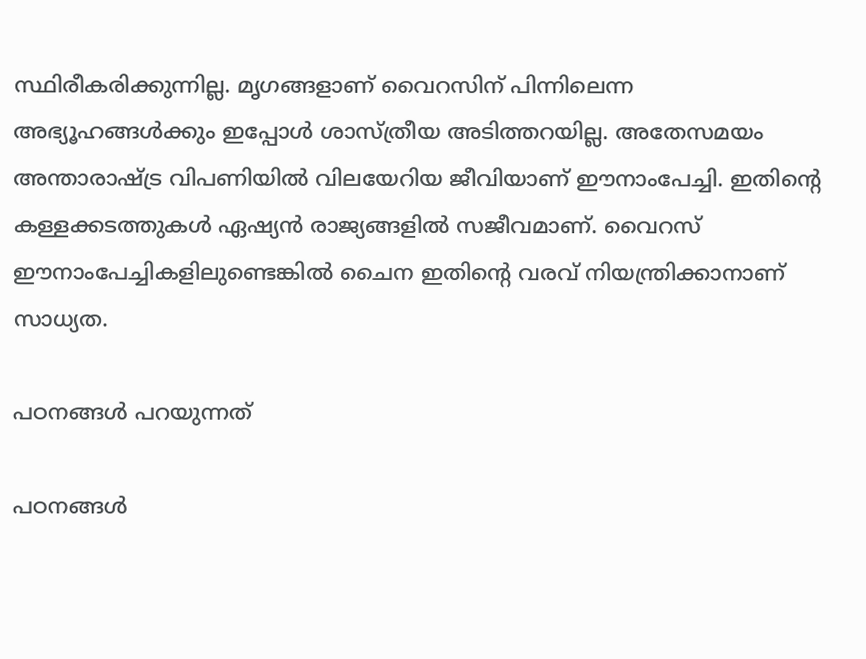സ്ഥിരീകരിക്കുന്നില്ല. മൃഗങ്ങളാണ് വൈറസിന് പിന്നിലെന്ന അഭ്യൂഹങ്ങള്‍ക്കും ഇപ്പോള്‍ ശാസ്ത്രീയ അടിത്തറയില്ല. അതേസമയം അന്താരാഷ്ട്ര വിപണിയില്‍ വിലയേറിയ ജീവിയാണ് ഈനാംപേച്ചി. ഇതിന്റെ കള്ളക്കടത്തുകള്‍ ഏഷ്യന്‍ രാജ്യങ്ങളില്‍ സജീവമാണ്. വൈറസ് ഈനാംപേച്ചികളിലുണ്ടെങ്കില്‍ ചൈന ഇതിന്റെ വരവ് നിയന്ത്രിക്കാനാണ് സാധ്യത.

പഠനങ്ങള്‍ പറയുന്നത്

പഠനങ്ങള്‍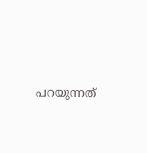പറയുന്നത്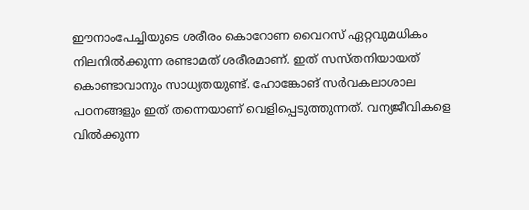ഈനാംപേച്ചിയുടെ ശരീരം കൊറോണ വൈറസ് ഏറ്റവുമധികം നിലനില്‍ക്കുന്ന രണ്ടാമത് ശരീരമാണ്. ഇത് സസ്തനിയായത് കൊണ്ടാവാനും സാധ്യതയുണ്ട്. ഹോങ്കോങ് സര്‍വകലാശാല പഠനങ്ങളും ഇത് തന്നെയാണ് വെളിപ്പെടുത്തുന്നത്. വന്യജീവികളെ വില്‍ക്കുന്ന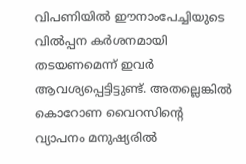വിപണിയില്‍ ഈനാംപേച്ചിയുടെ വില്‍പ്പന കര്‍ശനമായി തടയണമെന്ന് ഇവര്‍ ആവശ്യപ്പെട്ടിട്ടുണ്ട്. അതല്ലെങ്കില്‍ കൊറോണ വൈറസിന്റെ വ്യാപനം മനുഷ്യരില്‍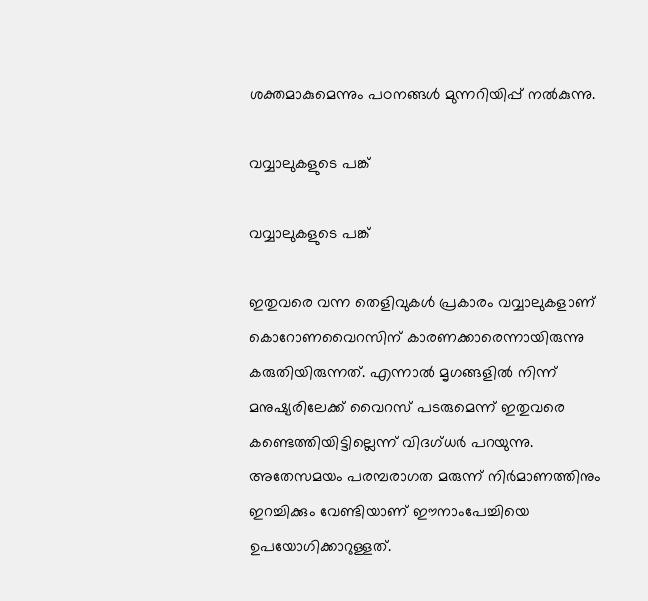ശക്തമാകുമെന്നും പഠനങ്ങള്‍ മുന്നറിയിപ്പ് നല്‍കുന്നു.

വവ്വാലുകളുടെ പങ്ക്

വവ്വാലുകളുടെ പങ്ക്

ഇതുവരെ വന്ന തെളിവുകള്‍ പ്രകാരം വവ്വാലുകളാണ് കൊറോണവൈറസിന് കാരണക്കാരെന്നായിരുന്നു കരുതിയിരുന്നത്. എന്നാല്‍ മൃഗങ്ങളില്‍ നിന്ന് മനുഷ്യരിലേക്ക് വൈറസ് പടരുമെന്ന് ഇതുവരെ കണ്ടെത്തിയിട്ടില്ലെന്ന് വിദഗ്ധര്‍ പറയുന്നു. അതേസമയം പരമ്പരാഗത മരുന്ന് നിര്‍മാണത്തിനും ഇറച്ചിക്കും വേണ്ടിയാണ് ഈനാംപേച്ചിയെ ഉപയോഗിക്കാറുള്ളത്.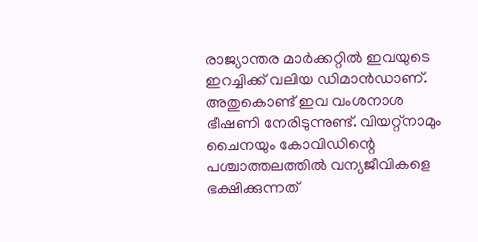രാജ്യാന്തര മാര്‍ക്കറ്റില്‍ ഇവയുടെ ഇറച്ചിക്ക് വലിയ ഡിമാന്‍ഡാണ്. അതുകൊണ്ട് ഇവ വംശനാശ ഭീഷണി നേരിടുന്നുണ്ട്. വിയറ്റ്‌നാമും ചൈനയും കോവിഡിന്റെ പശ്ചാത്തലത്തില്‍ വന്യജീവികളെ ഭക്ഷിക്കുന്നത്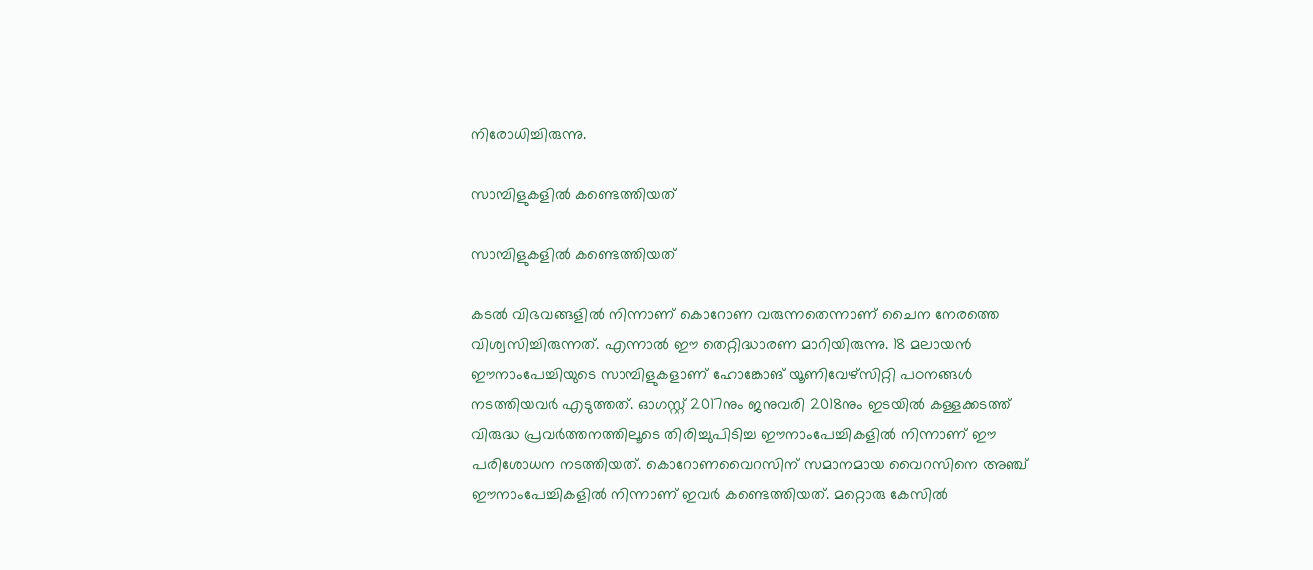നിരോധിച്ചിരുന്നു.

സാമ്പിളുകളില്‍ കണ്ടെത്തിയത്

സാമ്പിളുകളില്‍ കണ്ടെത്തിയത്

കടല്‍ വിഭവങ്ങളില്‍ നിന്നാണ് കൊറോണ വരുന്നതെന്നാണ് ചൈന നേരത്തെ വിശ്വസിച്ചിരുന്നത്. എന്നാല്‍ ഈ തെറ്റിദ്ധാരണ മാറിയിരുന്നു. 18 മലായന്‍ ഈനാംപേച്ചിയുടെ സാമ്പിളുകളാണ് ഹോങ്കോങ് യൂണിവേഴ്‌സിറ്റി പഠനങ്ങള്‍ നടത്തിയവര്‍ എടുത്തത്. ഓഗസ്റ്റ് 2017നും ജനുവരി 2018നും ഇടയില്‍ കള്ളക്കടത്ത് വിരുദ്ധ പ്രവര്‍ത്തനത്തിലൂടെ തിരിച്ചുപിടിച്ച ഈനാംപേച്ചികളില്‍ നിന്നാണ് ഈ പരിശോധന നടത്തിയത്. കൊറോണവൈറസിന് സമാനമായ വൈറസിനെ അഞ്ച് ഈനാംപേച്ചികളില്‍ നിന്നാണ് ഇവര്‍ കണ്ടെത്തിയത്. മറ്റൊരു കേസില്‍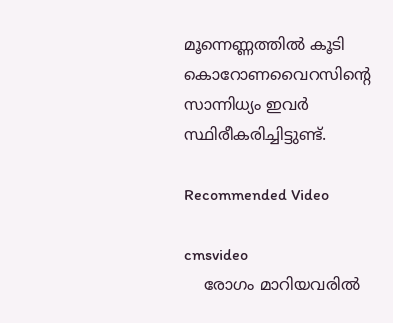മൂന്നെണ്ണത്തില്‍ കൂടി കൊറോണവൈറസിന്റെ സാന്നിധ്യം ഇവര്‍ സ്ഥിരീകരിച്ചിട്ടുണ്ട്.

Recommended Video

cmsvideo
    രോഗം മാറിയവരില്‍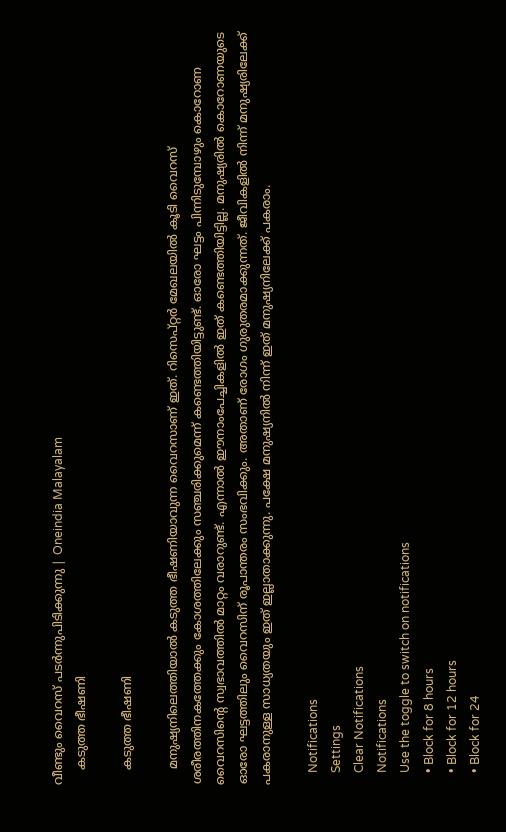വീണ്ടും വൈറസ് പടര്‍ന്നുപിടിക്കുന്നു | Oneindia Malayalam
    കടുത്ത ഭീഷണി

    കടുത്ത ഭീഷണി

    മനുഷ്യനിലെത്തിയാല്‍ കടുത്ത ഭീഷണിയാവുന്ന വൈറസാണ് ഇത്. റിസെപ്റ്റര്‍ മേഖലയില്‍ കൂടി വൈറസ് ശരീരത്തിനകത്തേക്കും കോശത്തിലേക്കും സഞ്ചരിക്കുമെന്ന് കണ്ടെത്തിയിട്ടുണ്ട്. ഓരോ ഘട്ടം പിന്നിടുമ്പോഴും കൊറോണ വൈറസിന്റെ സ്വഭാവത്തില്‍ മാറ്റം വരാറുണ്ട്. എന്നാല്‍ ഈനാംപേച്ചികളില്‍ ഇത് കണ്ടെത്തിയിട്ടില്ല. മനുഷ്യരില്‍ കൊറോണയുടെ ഓരോ ഘട്ടത്തിലും വൈറസിന് രൂപാന്തരം സംഭവിക്കും. അതാണ് രോഗം ഗുരുതരമാക്കുന്നത്. ജീവികളില്‍ നിന്ന് മനുഷ്യരിലേക്ക് പകരാനുള്ള സാധ്യതയും ഇത് ഇല്ലാതാക്കുന്നു. പക്ഷേ മനുഷ്യനില്‍ നിന്ന് ഇത് മനുഷ്യനിലേക്ക് പകരാം.

    Notifications
    Settings
    Clear Notifications
    Notifications
    Use the toggle to switch on notifications
    • Block for 8 hours
    • Block for 12 hours
    • Block for 24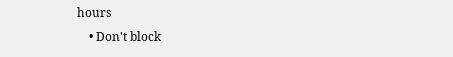hours
    • Don't block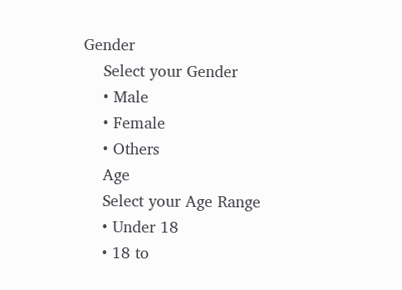Gender
    Select your Gender
    • Male
    • Female
    • Others
    Age
    Select your Age Range
    • Under 18
    • 18 to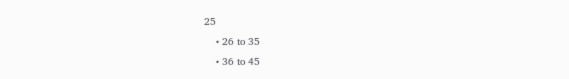25
    • 26 to 35
    • 36 to 45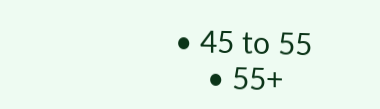• 45 to 55
    • 55+